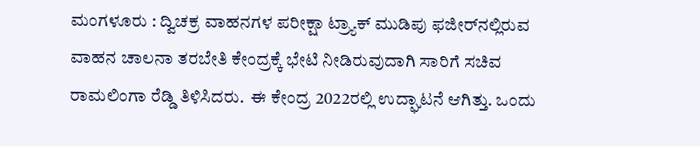ಮಂಗಳೂರು : ದ್ವಿಚಕ್ರ ವಾಹನಗಳ ಪರೀಕ್ಷಾ ಟ್ರ್ಯಾಕ್ ಮುಡಿಪು ಫಜೀರ್‌ನಲ್ಲಿರುವ ವಾಹನ ಚಾಲನಾ ತರಬೇತಿ ಕೇಂದ್ರಕ್ಕೆ ಭೇಟಿ ನೀಡಿರುವುದಾಗಿ ಸಾರಿಗೆ ಸಚಿವ ರಾಮಲಿಂಗಾ ರೆಡ್ಡಿ ತಿಳಿಸಿದರು.  ಈ ಕೇಂದ್ರ 2022ರಲ್ಲಿ ಉದ್ಘಾಟನೆ ಆಗಿತ್ತು. ಒಂದು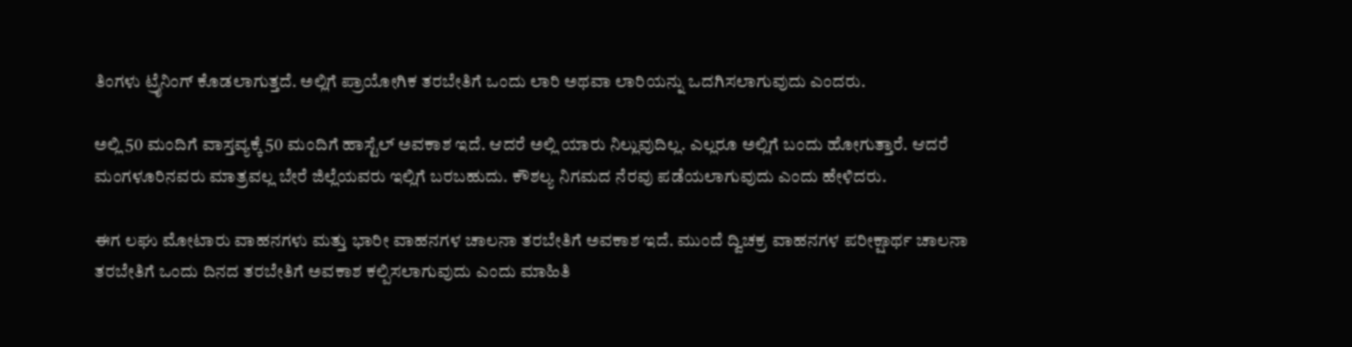ತಿಂಗಳು ಟ್ರೈನಿಂಗ್ ಕೊಡಲಾಗುತ್ತದೆ. ಅಲ್ಲಿಗೆ ಪ್ರಾಯೋಗಿಕ ತರಬೇತಿಗೆ ಒಂದು ಲಾರಿ ಅಥವಾ ಲಾರಿಯನ್ನು ಒದಗಿಸಲಾಗುವುದು ಎಂದರು.

ಅಲ್ಲಿ 50 ಮಂದಿಗೆ ವಾಸ್ತವ್ಯಕ್ಕೆ 50 ಮಂದಿಗೆ ಹಾಸ್ಟೆಲ್ ಅವಕಾಶ ಇದೆ. ಆದರೆ ಅಲ್ಲಿ ಯಾರು ನಿಲ್ಲುವುದಿಲ್ಲ. ಎಲ್ಲರೂ ಅಲ್ಲಿಗೆ ಬಂದು ಹೋಗುತ್ತಾರೆ. ಆದರೆ ಮಂಗಳೂರಿನವರು ಮಾತ್ರವಲ್ಲ ಬೇರೆ ಜಿಲ್ಲೆಯವರು ಇಲ್ಲಿಗೆ ಬರಬಹುದು. ಕೌಶಲ್ಯ ನಿಗಮದ ನೆರವು ಪಡೆಯಲಾಗುವುದು ಎಂದು ಹೇಳಿದರು.

ಈಗ ಲಘು ಮೋಟಾರು ವಾಹನಗಳು ಮತ್ತು ಭಾರೀ ವಾಹನಗಳ ಚಾಲನಾ ತರಬೇತಿಗೆ ಅವಕಾಶ ಇದೆ. ಮುಂದೆ ದ್ವಿಚಕ್ರ ವಾಹನಗಳ ಪರೀಕ್ಷಾರ್ಥ ಚಾಲನಾ ತರಬೇತಿಗೆ ಒಂದು ದಿನದ ತರಬೇತಿಗೆ ಅವಕಾಶ ಕಲ್ಪಿಸಲಾಗುವುದು ಎಂದು ಮಾಹಿತಿ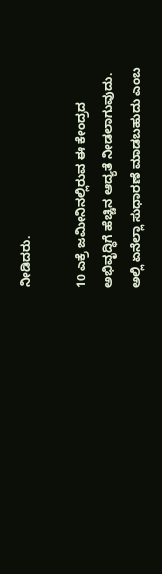ನೀಡಿದರು.

10 ಎಕ್ರೆ ಜಮೀನಿನಲ್ಲಿರುವ ಈ ಕೇಂದ್ರದ ಅಭಿವೃದ್ಧಿಗೆ ಹೆಚ್ಚಿನ ಆದ್ಯತೆ ನೀಡಲಾಗುವುದು. ಅಲ್ಲಿ ಏನೆಲ್ಲಾ ಸುಧಾರಣೆ ಮಾಡಬಹುದು ಎಂಬ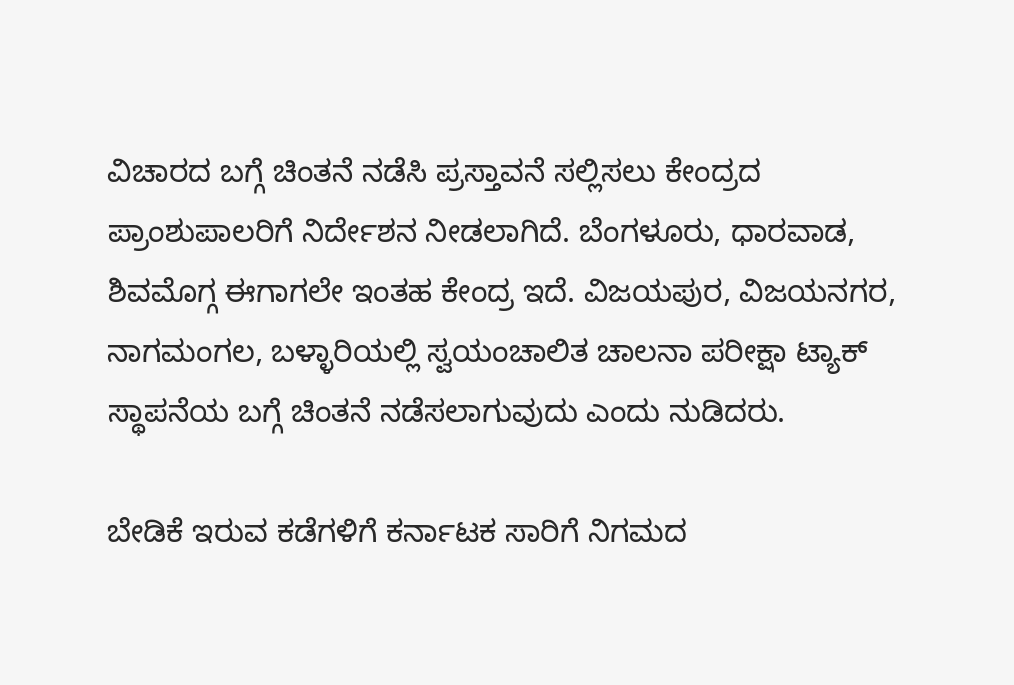ವಿಚಾರದ ಬಗ್ಗೆ ಚಿಂತನೆ ನಡೆಸಿ ಪ್ರಸ್ತಾವನೆ ಸಲ್ಲಿಸಲು ಕೇಂದ್ರದ ಪ್ರಾಂಶುಪಾಲರಿಗೆ ನಿರ್ದೇಶನ ನೀಡಲಾಗಿದೆ. ಬೆಂಗಳೂರು, ಧಾರವಾಡ, ಶಿವಮೊಗ್ಗ ಈಗಾಗಲೇ ಇಂತಹ ಕೇಂದ್ರ ಇದೆ. ವಿಜಯಪುರ, ವಿಜಯನಗರ, ನಾಗಮಂಗಲ, ಬಳ್ಳಾರಿಯಲ್ಲಿ ಸ್ವಯಂಚಾಲಿತ ಚಾಲನಾ ಪರೀಕ್ಷಾ ಟ್ಯಾಕ್ ಸ್ಥಾಪನೆಯ ಬಗ್ಗೆ ಚಿಂತನೆ ನಡೆಸಲಾಗುವುದು ಎಂದು ನುಡಿದರು.

ಬೇಡಿಕೆ ಇರುವ ಕಡೆಗಳಿಗೆ ಕರ್ನಾಟಕ ಸಾರಿಗೆ ನಿಗಮದ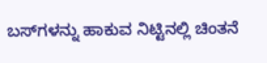ಬಸ್‌ಗಳನ್ನು ಹಾಕುವ ನಿಟ್ಟಿನಲ್ಲಿ ಚಿಂತನೆ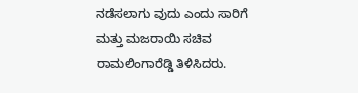ನಡೆಸಲಾಗು ವುದು ಎಂದು ಸಾರಿಗೆ ಮತ್ತು ಮಜರಾಯಿ ಸಚಿವ ರಾಮಲಿಂಗಾರೆಡ್ಡಿ ತಿಳಿಸಿದರು.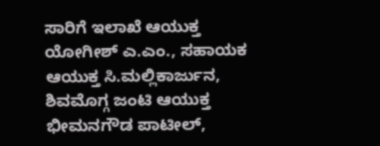ಸಾರಿಗೆ ಇಲಾಖೆ ಆಯುಕ್ತ ಯೋಗೀಶ್ ಎ.ಎಂ., ಸಹಾಯಕ ಆಯುಕ್ತ ಸಿ.ಮಲ್ಲಿಕಾರ್ಜುನ, ಶಿವಮೊಗ್ಗ ಜಂಟಿ ಆಯುಕ್ತ ಭೀಮನಗೌಡ ಪಾಟೀಲ್‌,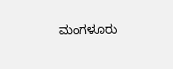ಮಂಗಳೂರು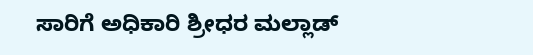ಸಾರಿಗೆ ಅಧಿಕಾರಿ ಶ್ರೀಧರ ಮಲ್ಲಾಡ್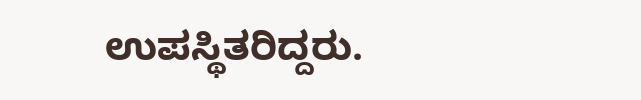ಉಪಸ್ಥಿತರಿದ್ದರು.